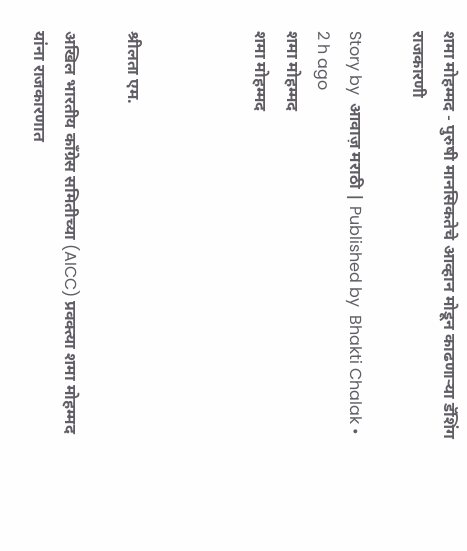शमा मोहम्मद - पुरुषी मानसिकतेचे आव्हान मोडून काढणाऱ्या डॅशिंग राजकारणी

Story by  आवाज़ मराठी | Published by  Bhakti Chalak • 2 h ago
शमा मोहम्मद
शमा मोहम्मद



श्रीलता एम.

अखिल भारतीय काँग्रेस समितीच्या (AICC) प्रवक्त्या शमा मोहम्मद यांना राजकारणात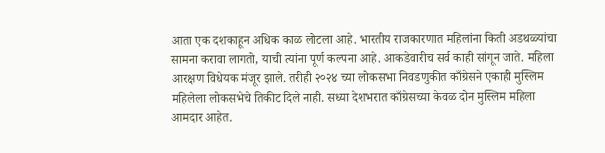आता एक दशकाहून अधिक काळ लोटला आहे. भारतीय राजकारणात महिलांना किती अडथळ्यांचा सामना करावा लागतो, याची त्यांना पूर्ण कल्पना आहे. आकडेवारीच सर्व काही सांगून जाते. महिला आरक्षण विधेयक मंजूर झाले. तरीही २०२४ च्या लोकसभा निवडणुकीत काँग्रेसने एकाही मुस्लिम महिलेला लोकसभेचे तिकीट दिले नाही. सध्या देशभरात काँग्रेसच्या केवळ दोन मुस्लिम महिला आमदार आहेत.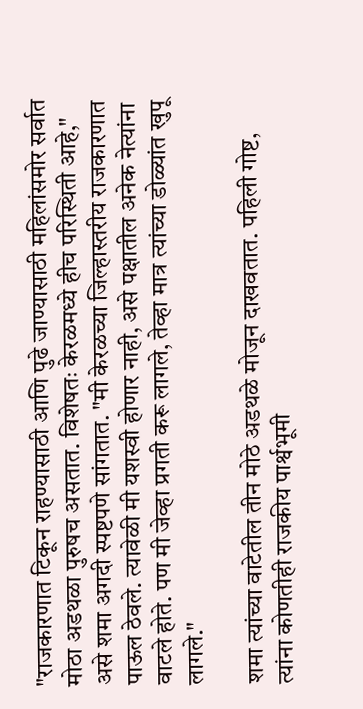"राजकारणात टिकून राहण्यासाठी आणि पुढे जाण्यासाठी महिलांसमोर सर्वात मोठा अडथळा पुरुषच असतात. विशेषतः केरळमध्ये हीच परिस्थिती आहे," असे शमा अगदी स्पष्टपणे सांगतात. "मी केरळच्या जिल्हास्तरीय राजकारणात पाऊल ठेवले. त्यावेळी मी यशस्वी होणार नाही, असे पक्षातील अनेक नेत्यांना वाटले होते. पण मी जेव्हा प्रगती करू लागले, तेव्हा मात्र त्यांच्या डोळ्यांत खुपू लागले."

शमा त्यांच्या वाटेतील तीन मोठे अडथळे मोजून दाखवतात. पहिली गोष्ट, त्यांना कोणतीही राजकीय पार्श्वभूमी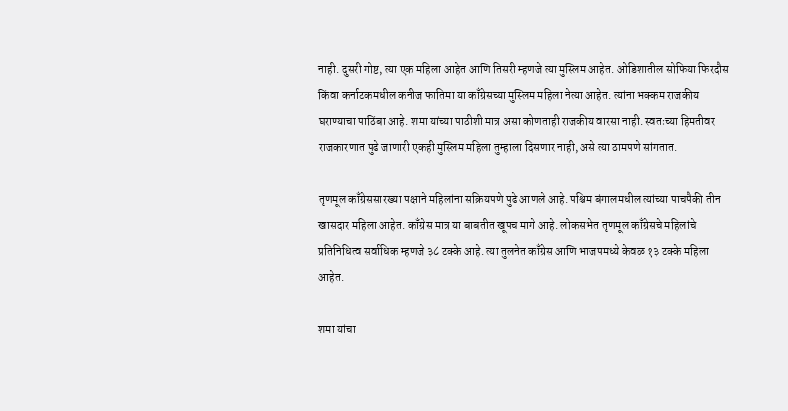नाही. दुसरी गोष्ट, त्या एक महिला आहेत आणि तिसरी म्हणजे त्या मुस्लिम आहेत. ओडिशातील सोफिया फिरदौस किंवा कर्नाटकमधील कनीज फातिमा या काँग्रेसच्या मुस्लिम महिला नेत्या आहेत. त्यांना भक्कम राजकीय घराण्याचा पाठिंबा आहे. शमा यांच्या पाठीशी मात्र असा कोणताही राजकीय वारसा नाही. स्वतःच्या हिमतीवर राजकारणात पुढे जाणारी एकही मुस्लिम महिला तुम्हाला दिसणार नाही, असे त्या ठामपणे सांगतात.

तृणमूल काँग्रेससारख्या पक्षाने महिलांना सक्रियपणे पुढे आणले आहे. पश्चिम बंगालमधील त्यांच्या पाचपैकी तीन खासदार महिला आहेत. काँग्रेस मात्र या बाबतीत खूपच मागे आहे. लोकसभेत तृणमूल काँग्रेसचे महिलांचे प्रतिनिधित्व सर्वाधिक म्हणजे ३८ टक्के आहे. त्या तुलनेत काँग्रेस आणि भाजपमध्ये केवळ १३ टक्के महिला आहेत.

शमा यांचा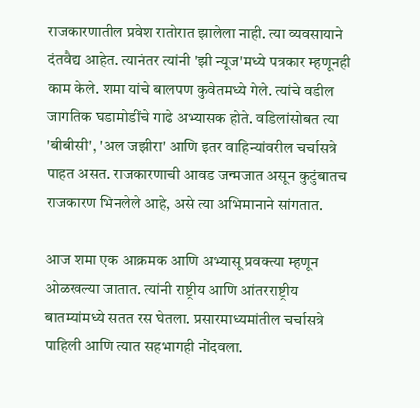राजकारणातील प्रवेश रातोरात झालेला नाही. त्या व्यवसायाने दंतवैद्य आहेत. त्यानंतर त्यांनी 'झी न्यूज'मध्ये पत्रकार म्हणूनही काम केले. शमा यांचे बालपण कुवेतमध्ये गेले. त्यांचे वडील जागतिक घडामोडींचे गाढे अभ्यासक होते. वडिलांसोबत त्या 'बीबीसी', 'अल जझीरा' आणि इतर वाहिन्यांवरील चर्चासत्रे पाहत असत. राजकारणाची आवड जन्मजात असून कुटुंबातच राजकारण भिनलेले आहे, असे त्या अभिमानाने सांगतात.

आज शमा एक आक्रमक आणि अभ्यासू प्रवक्त्या म्हणून ओळखल्या जातात. त्यांनी राष्ट्रीय आणि आंतरराष्ट्रीय बातम्यांमध्ये सतत रस घेतला. प्रसारमाध्यमांतील चर्चासत्रे पाहिली आणि त्यात सहभागही नोंदवला.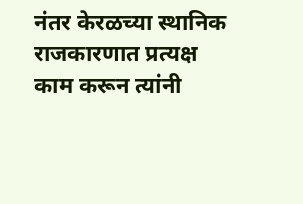नंतर केरळच्या स्थानिक राजकारणात प्रत्यक्ष काम करून त्यांनी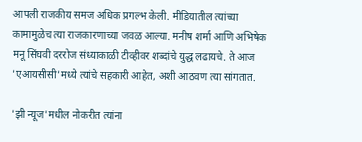आपली राजकीय समज अधिक प्रगल्भ केली. मीडियातील त्यांच्या कामामुळेच त्या राजकारणाच्या जवळ आल्या. मनीष शर्मा आणि अभिषेक मनू सिंघवी दररोज संध्याकाळी टीव्हीवर शब्दांचे युद्ध लढायचे. ते आज 'एआयसीसी'मध्ये त्यांचे सहकारी आहेत, अशी आठवण त्या सांगतात.

'झी न्यूज'मधील नोकरीत त्यांना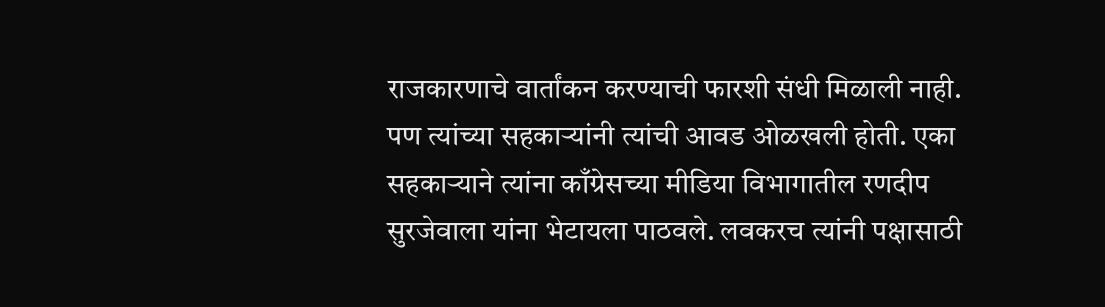राजकारणाचे वार्तांकन करण्याची फारशी संधी मिळाली नाही. पण त्यांच्या सहकाऱ्यांनी त्यांची आवड ओळखली होती. एका सहकाऱ्याने त्यांना काँग्रेसच्या मीडिया विभागातील रणदीप सुरजेवाला यांना भेटायला पाठवले. लवकरच त्यांनी पक्षासाठी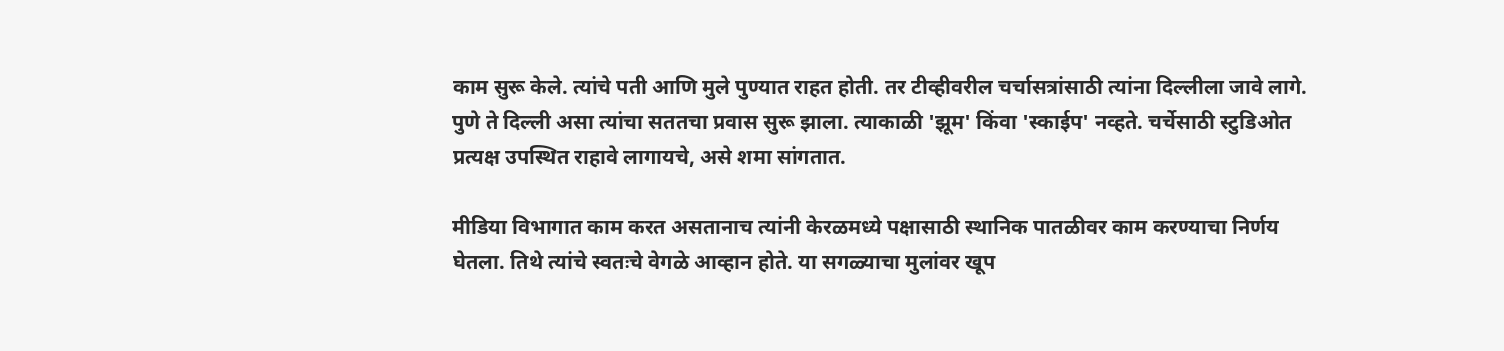काम सुरू केले. त्यांचे पती आणि मुले पुण्यात राहत होती. तर टीव्हीवरील चर्चासत्रांसाठी त्यांना दिल्लीला जावे लागे. पुणे ते दिल्ली असा त्यांचा सततचा प्रवास सुरू झाला. त्याकाळी 'झूम' किंवा 'स्काईप' नव्हते. चर्चेसाठी स्टुडिओत प्रत्यक्ष उपस्थित राहावे लागायचे, असे शमा सांगतात.

मीडिया विभागात काम करत असतानाच त्यांनी केरळमध्ये पक्षासाठी स्थानिक पातळीवर काम करण्याचा निर्णय घेतला. तिथे त्यांचे स्वतःचे वेगळे आव्हान होते. या सगळ्याचा मुलांवर खूप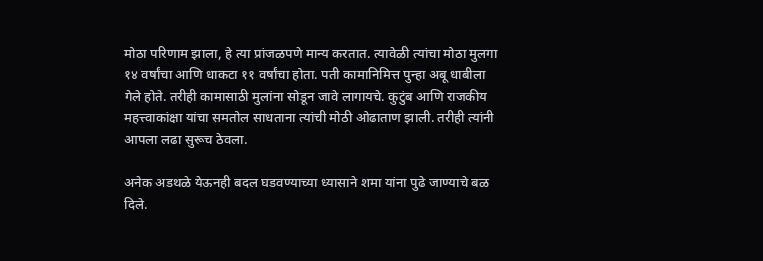मोठा परिणाम झाला, हे त्या प्रांजळपणे मान्य करतात. त्यावेळी त्यांचा मोठा मुलगा १४ वर्षांचा आणि धाकटा ११ वर्षांचा होता. पती कामानिमित्त पुन्हा अबू धाबीला गेले होते. तरीही कामासाठी मुलांना सोडून जावे लागायचे. कुटुंब आणि राजकीय महत्त्वाकांक्षा यांचा समतोल साधताना त्यांची मोठी ओढाताण झाली. तरीही त्यांनी आपला लढा सुरूच ठेवला.

अनेक अडथळे येऊनही बदल घडवण्याच्या ध्यासाने शमा यांना पुढे जाण्याचे बळ दिले.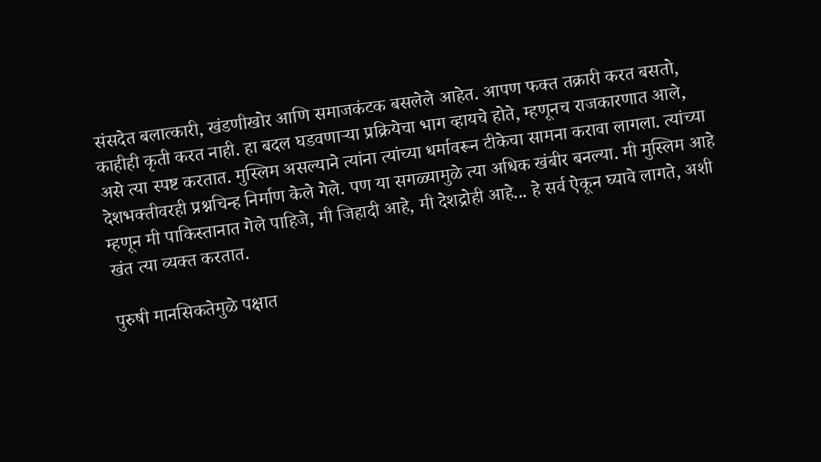संसदेत बलात्कारी, खंडणीखोर आणि समाजकंटक बसलेले आहेत. आपण फक्त तक्रारी करत बसतो, काहीही कृती करत नाही. हा बदल घडवणाऱ्या प्रक्रियेचा भाग व्हायचे होते, म्हणूनच राजकारणात आले, असे त्या स्पष्ट करतात. मुस्लिम असल्याने त्यांना त्यांच्या धर्मावरून टीकेचा सामना करावा लागला. त्यांच्या देशभक्तीवरही प्रश्नचिन्ह निर्माण केले गेले. पण या सगळ्यामुळे त्या अधिक खंबीर बनल्या. मी मुस्लिम आहे म्हणून मी पाकिस्तानात गेले पाहिजे, मी जिहादी आहे, मी देशद्रोही आहे... हे सर्व ऐकून घ्यावे लागते, अशी खंत त्या व्यक्त करतात.

पुरुषी मानसिकतेमुळे पक्षात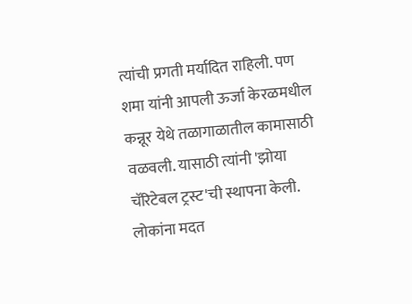त्यांची प्रगती मर्यादित राहिली. पण शमा यांनी आपली ऊर्जा केरळमधील कन्नूर येथे तळागाळातील कामासाठी वळवली. यासाठी त्यांनी 'झोया चॅरिटेबल ट्रस्ट'ची स्थापना केली. लोकांना मदत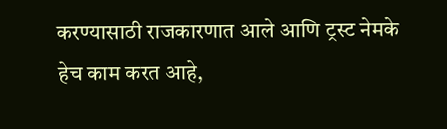करण्यासाठी राजकारणात आले आणि ट्रस्ट नेमके हेच काम करत आहे,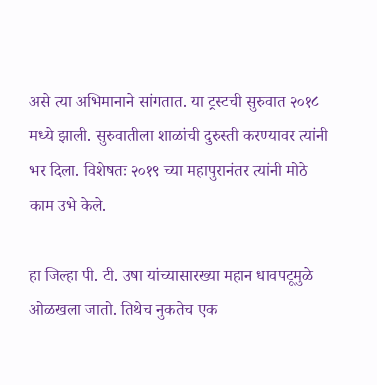असे त्या अभिमानाने सांगतात. या ट्रस्टची सुरुवात २०१८ मध्ये झाली. सुरुवातीला शाळांची दुरुस्ती करण्यावर त्यांनी भर दिला. विशेषतः २०१९ च्या महापुरानंतर त्यांनी मोठे काम उभे केले.

हा जिल्हा पी. टी. उषा यांच्यासारख्या महान धावपटूमुळे ओळखला जातो. तिथेच नुकतेच एक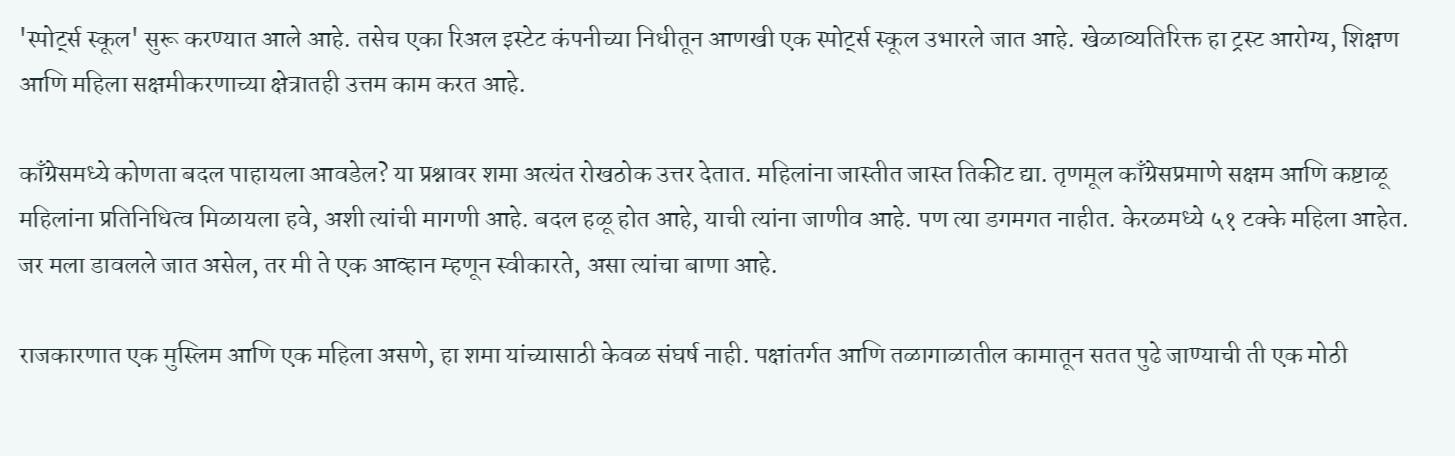'स्पोर्ट्स स्कूल' सुरू करण्यात आले आहे. तसेच एका रिअल इस्टेट कंपनीच्या निधीतून आणखी एक स्पोर्ट्स स्कूल उभारले जात आहे. खेळाव्यतिरिक्त हा ट्रस्ट आरोग्य, शिक्षण आणि महिला सक्षमीकरणाच्या क्षेत्रातही उत्तम काम करत आहे.

काँग्रेसमध्ये कोणता बदल पाहायला आवडेल? या प्रश्नावर शमा अत्यंत रोखठोक उत्तर देतात. महिलांना जास्तीत जास्त तिकीट द्या. तृणमूल काँग्रेसप्रमाणे सक्षम आणि कष्टाळू महिलांना प्रतिनिधित्व मिळायला हवे, अशी त्यांची मागणी आहे. बदल हळू होत आहे, याची त्यांना जाणीव आहे. पण त्या डगमगत नाहीत. केरळमध्ये ५१ टक्के महिला आहेत. जर मला डावलले जात असेल, तर मी ते एक आव्हान म्हणून स्वीकारते, असा त्यांचा बाणा आहे.

राजकारणात एक मुस्लिम आणि एक महिला असणे, हा शमा यांच्यासाठी केवळ संघर्ष नाही. पक्षांतर्गत आणि तळागाळातील कामातून सतत पुढे जाण्याची ती एक मोठी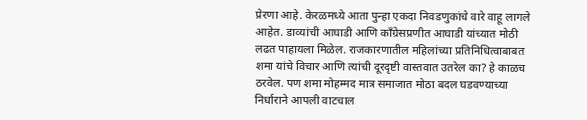प्रेरणा आहे. केरळमध्ये आता पुन्हा एकदा निवडणुकांचे वारे वाहू लागले आहेत. डाव्यांची आघाडी आणि काँग्रेसप्रणीत आघाडी यांच्यात मोठी लढत पाहायला मिळेल. राजकारणातील महिलांच्या प्रतिनिधित्वाबाबत शमा यांचे विचार आणि त्यांची दूरदृष्टी वास्तवात उतरेल का? हे काळच ठरवेल. पण शमा मोहम्मद मात्र समाजात मोठा बदल घडवण्याच्या निर्धाराने आपली वाटचाल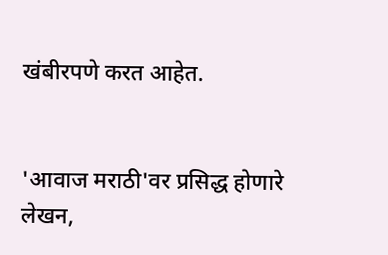खंबीरपणे करत आहेत.


'आवाज मराठी'वर प्रसिद्ध होणारे लेखन,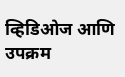व्हिडिओज आणि उपक्रम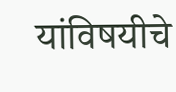यांविषयीचे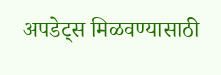अपडेट्स मिळवण्यासाठी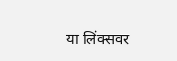या लिंक्सवर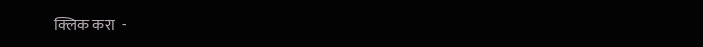क्लिक करा  -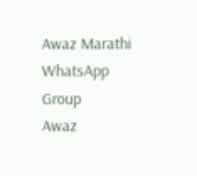Awaz Marathi WhatsApp Group
Awaz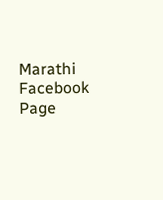Marathi Facebook Page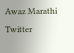Awaz Marathi Twitter